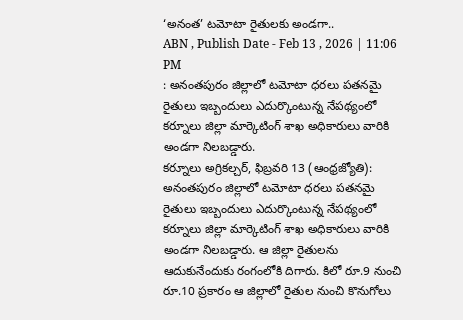‘అనంత’ టమోటా రైతులకు అండగా..
ABN , Publish Date - Feb 13 , 2026 | 11:06 PM
: అనంతపురం జిల్లాలో టమోటా ధరలు పతనమై రైతులు ఇబ్బందులు ఎదుర్కొంటున్న నేపథ్యంలో కర్నూలు జిల్లా మార్కెటింగ్ శాఖ అధికారులు వారికి అండగా నిలబడ్డారు.
కర్నూలు అగ్రికల్చర్, ఫిబ్రవరి 13 (ఆంధ్రజ్యోతి): అనంతపురం జిల్లాలో టమోటా ధరలు పతనమై రైతులు ఇబ్బందులు ఎదుర్కొంటున్న నేపథ్యంలో కర్నూలు జిల్లా మార్కెటింగ్ శాఖ అధికారులు వారికి అండగా నిలబడ్డారు. ఆ జిల్లా రైతులను ఆదుకునేందుకు రంగంలోకి దిగారు. కిలో రూ.9 నుంచి రూ.10 ప్రకారం ఆ జిల్లాలో రైతుల నుంచి కొనుగోలు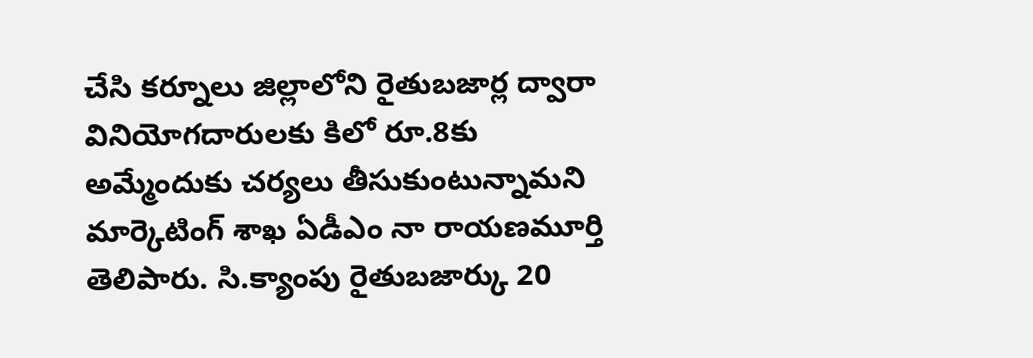చేసి కర్నూలు జిల్లాలోని రైతుబజార్ల ద్వారా వినియోగదారులకు కిలో రూ.8కు అమ్మేందుకు చర్యలు తీసుకుంటున్నామని మార్కెటింగ్ శాఖ ఏడీఎం నా రాయణమూర్తి తెలిపారు. సి.క్యాంపు రైతుబజార్కు 20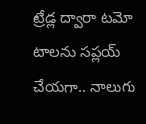ట్రేడ్ల ద్వారా టమో టాలను సప్లయ్ చేయగా.. నాలుగు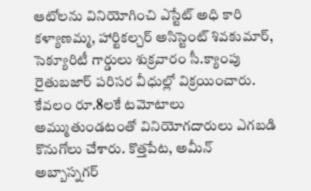ఆటోలను వినియోగించి ఎస్టేట్ అధి కారి కళ్యాణమ్మ, హార్టికల్చర్ అసిస్టెంట్ శివకుమార్, సెక్యూరిటీ గార్డులు శుక్రవారం సీ.క్యాంపు రైతుబజార్ పరిసర వీధుల్లో విక్రయించారు. కేవలం రూ.8లకే టమోటాలు అమ్ముతుండటంతో వినియోగదారులు ఎగబడి కొనుగోలు చేశారు. కొత్తపేట, అమీన్ అబ్బాస్నగర్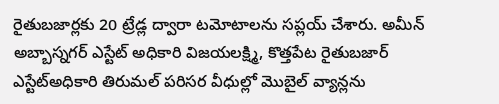రైతుబజార్లకు 20 ట్రేడ్ల ద్వారా టమోటాలను సప్లయ్ చేశారు. అమీన్ అబ్బాస్నగర్ ఎస్టేట్ అధికారి విజయలక్ష్మి, కొత్తపేట రైతుబజార్ ఎస్టేట్అధికారి తిరుమల్ పరిసర వీధుల్లో మొబైల్ వ్యాన్లను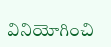వినియోగించి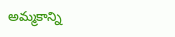అమ్మకాన్ని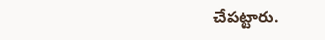చేపట్టారు.